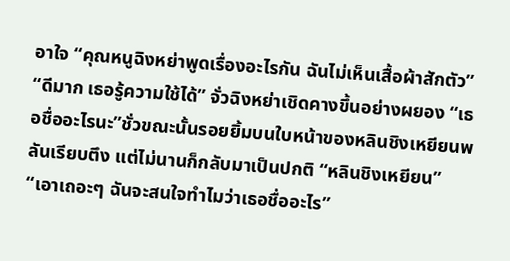อาใจ “คุณหนูฉิงหย่าพูดเรื่องอะไรกัน ฉันไม่เห็นเสื้อผ้าสักตัว”
“ดีมาก เธอรู้ความใช้ได้” จั่วฉิงหย่าเชิดคางขึ้นอย่างผยอง “เธอชื่ออะไรนะ”ชั่วขณะนั้นรอยยิ้มบนใบหน้าของหลินชิงเหยียนพลันเรียบตึง แต่ไม่นานก็กลับมาเป็นปกติ “หลินชิงเหยียน”
“เอาเถอะๆ ฉันจะสนใจทำไมว่าเธอชื่ออะไร”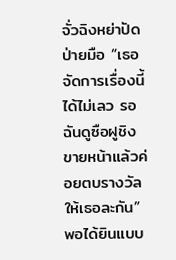จั่วฉิงหย่าปัดป่ายมือ “เธอจัดการเรื่องนี้ได้ไม่เลว รอฉันดูซือฝูชิงขายหน้าแล้วค่อยตบรางวัลให้เธอละกัน”
พอได้ยินแบบ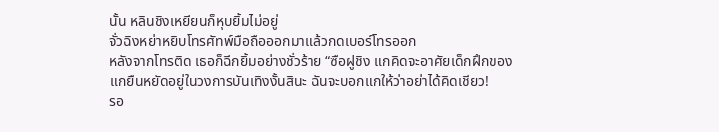นั้น หลินชิงเหยียนก็หุบยิ้มไม่อยู่
จั่วฉิงหย่าหยิบโทรศัทพ์มือถือออกมาแล้วกดเบอร์โทรออก
หลังจากโทรติด เธอก็ฉีกยิ้มอย่างชั่วร้าย “ซือฝูชิง แกคิดจะอาศัยเด็กฝึกของแกยืนหยัดอยู่ในวงการบันเทิงงั้นสินะ ฉันจะบอกแกให้ว่าอย่าได้คิดเชียว!
รอ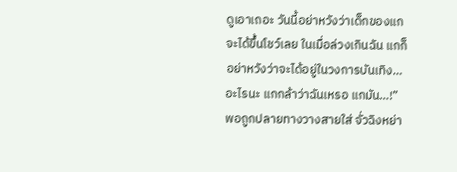ดูเอาเถอะ วันนี้อย่าหวังว่าเด็กของแกจะได้ขึ้นโชว์เลย ในเมื่อล่วงเกินฉัน แกก็อย่าหวังว่าจะได้อยู่ในวงการบันเทิง…อะไรนะ แกกล้าว่าฉันเหรอ แกมัน…!”
พอถูกปลายทางวางสายใส่ จั่วฉิงหย่า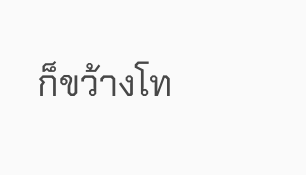ก็ขว้างโท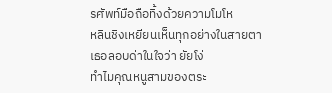รศัพท์มือถือทิ้งด้วยความโมโห
หลินชิงเหยียนเห็นทุกอย่างในสายตา
เธอลอบด่าในใจว่า ยัยโง่
ทำไมคุณหนูสามของตระ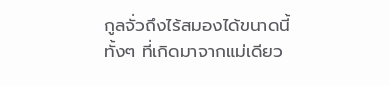กูลจั่วถึงไร้สมองได้ขนาดนี้
ทั้งๆ ที่เกิดมาจากแม่เดียว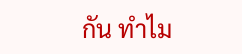กัน ทำไม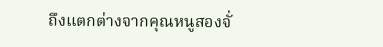ถึงแตกต่างจากคุณหนูสองจั่